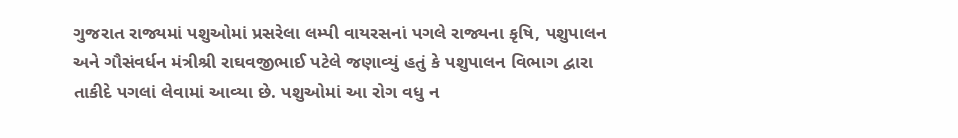ગુજરાત રાજ્યમાં પશુઓમાં પ્રસરેલા લમ્પી વાયરસનાં પગલે રાજ્યના કૃષિ, પશુપાલન અને ગૌસંવર્ધન મંત્રીશ્રી રાઘવજીભાઈ પટેલે જણાવ્યું હતું કે પશુપાલન વિભાગ દ્વારા તાકીદે પગલાં લેવામાં આવ્યા છે. પશુઓમાં આ રોગ વધુ ન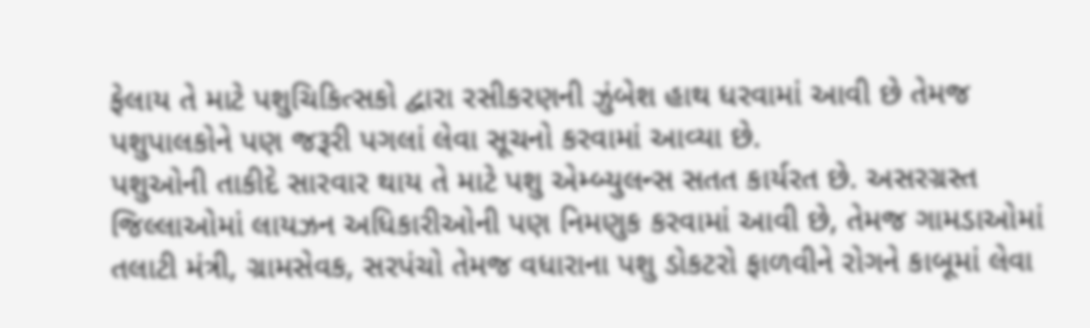ફેલાય તે માટે પશુચિકિત્સકો દ્વારા રસીકરણની ઝુંબેશ હાથ ધરવામાં આવી છે તેમજ પશુપાલકોને પણ જરૂરી પગલાં લેવા સૂચનો કરવામાં આવ્યા છે.
પશુઓની તાકીદે સારવાર થાય તે માટે પશુ એમ્બ્યુલન્સ સતત કાર્યરત છે. અસરગ્રસ્ત જિલ્લાઓમાં લાયઝન અધિકારીઓની પણ નિમણુક કરવામાં આવી છે, તેમજ ગામડાઓમાં તલાટી મંત્રી, ગ્રામસેવક, સરપંચો તેમજ વધારાના પશુ ડોકટરો ફાળવીને રોગને કાબૂમાં લેવા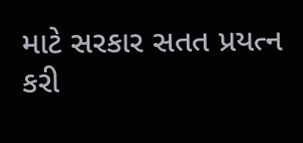માટે સરકાર સતત પ્રયત્ન કરી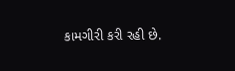કામગીરી કરી રહી છે.